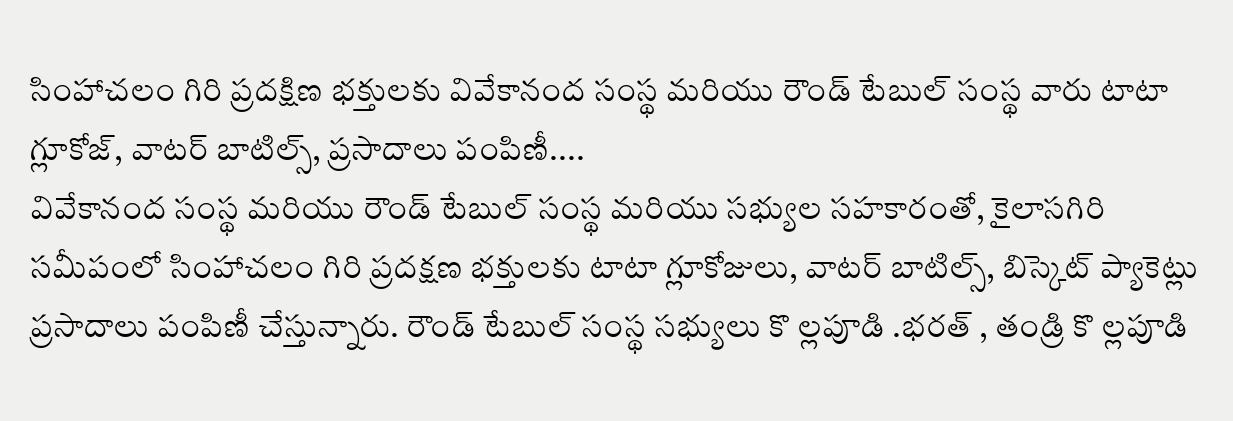సింహాచలం గిరి ప్రదక్షిణ భక్తులకు వివేకానంద సంస్థ మరియు రౌండ్ టేబుల్ సంస్థ వారు టాటా గ్లూకోజ్, వాటర్ బాటిల్స్, ప్రసాదాలు పంపిణీ....
వివేకానంద సంస్థ మరియు రౌండ్ టేబుల్ సంస్థ మరియు సభ్యుల సహకారంతో, కైలాసగిరి సమీపంలో సింహాచలం గిరి ప్రదక్షణ భక్తులకు టాటా గ్లూకోజులు, వాటర్ బాటిల్స్, బిస్కెట్ ప్యాకెట్లు ప్రసాదాలు పంపిణీ చేస్తున్నారు. రౌండ్ టేబుల్ సంస్థ సభ్యులు కొ ల్లపూడి .భరత్ , తండ్రి కొ ల్లపూడి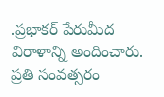.ప్రభాకర్ పేరుమీద విరాళాన్ని అందించారు. ప్రతి సంవత్సరం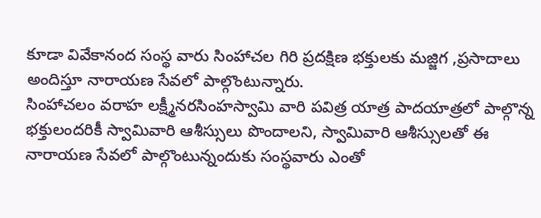కూడా వివేకానంద సంస్థ వారు సింహాచల గిరి ప్రదక్షిణ భక్తులకు మజ్జిగ ,ప్రసాదాలు అందిస్తూ నారాయణ సేవలో పాల్గొంటున్నారు.
సింహాచలం వరాహ లక్ష్మీనరసింహస్వామి వారి పవిత్ర యాత్ర పాదయాత్రలో పాల్గొన్న భక్తులందరికీ స్వామివారి ఆశీస్సులు పొందాలని, స్వామివారి ఆశీస్సులతో ఈ నారాయణ సేవలో పాల్గొంటున్నందుకు సంస్థవారు ఎంతో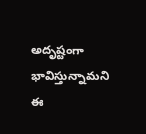అదృష్టంగా భావిస్తున్నామని
ఈ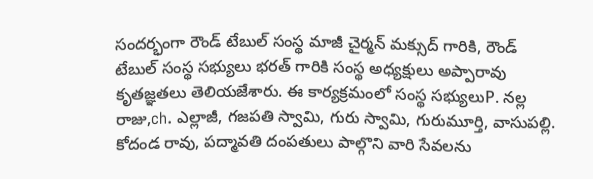సందర్భంగా రౌండ్ టేబుల్ సంస్థ మాజీ చైర్మన్ మక్సుద్ గారికి, రౌండ్ టేబుల్ సంస్థ సభ్యులు భరత్ గారికి సంస్థ అధ్యక్షులు అప్పారావు కృతజ్ఞతలు తెలియజేశారు. ఈ కార్యక్రమంలో సంస్థ సభ్యులుP. నల్ల రాజు,ch. ఎల్లాజీ, గజపతి స్వామి, గురు స్వామి, గురుమూర్తి, వాసుపల్లి. కోదండ రావు, పద్మావతి దంపతులు పాల్గొని వారి సేవలను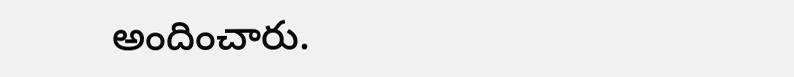అందించారు.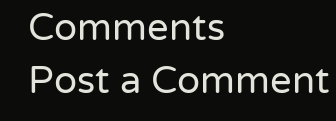Comments
Post a Comment